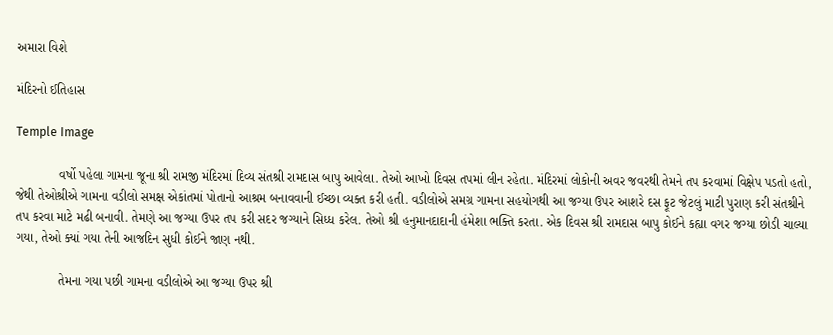અમારા વિશે

મંદિરનો ઈતિહાસ

Temple Image

            વર્ષો પહેલા ગામના જૂના શ્રી રામજી મંદિરમાં દિવ્ય સંતશ્રી રામદાસ બાપુ આવેલા. તેઓ આખો દિવસ તપમાં લીન રહેતા. મંદિરમાં લોકોની અવર જવરથી તેમને તપ કરવામાં વિક્ષેપ પડતો હતો, જેથી તેઓશ્રીએ ગામના વડીલો સમક્ષ એકાંતમાં પોતાનો આશ્રમ બનાવવાની ઈચ્છા વ્યક્ત કરી હતી. વડીલોએ સમગ્ર ગામના સહયોગથી આ જગ્યા ઉપર આશરે દસ ફૂટ જેટલું માટી પુરાણ કરી સંતશ્રીને તપ કરવા માટે મઢી બનાવી. તેમણે આ જગ્યા ઉપર તપ કરી સદર જગ્યાને સિધ્ધ કરેલ. તેઓ શ્રી હનુમાનદાદાની હંમેશા ભક્તિ કરતા. એક દિવસ શ્રી રામદાસ બાપુ કોઈને કહ્યા વગર જગ્યા છોડી ચાલ્યા ગયા, તેઓ ક્યાં ગયા તેની આજદિન સુધી કોઈને જાણ નથી.

            તેમના ગયા પછી ગામના વડીલોએ આ જગ્યા ઉપર શ્રી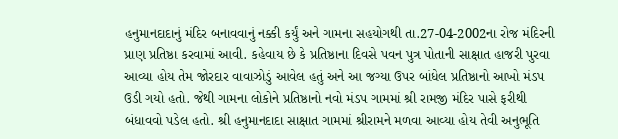હનુમાનદાદાનું મંદિર બનાવવાનું નક્કી કર્યું અને ગામના સહયોગથી તા.27-04-2002ના રોજ મંદિરની પ્રાણ પ્રતિષ્ઠા કરવામાં આવી. કહેવાય છે કે પ્રતિષ્ઠાના દિવસે પવન પુત્ર પોતાની સાક્ષાત હાજરી પુરવા આવ્યા હોય તેમ જોરદાર વાવાઝોડું આવેલ હતું અને આ જગ્યા ઉપર બાંધેલ પ્રતિષ્ઠાનો આખો મંડપ ઉડી ગયો હતો. જેથી ગામના લોકોને પ્રતિષ્ઠાનો નવો મંડપ ગામમાં શ્રી રામજી મંદિર પાસે ફરીથી બંધાવવો પડેલ હતો. શ્રી હનુમાનદાદા સાક્ષાત ગામમાં શ્રીરામને મળવા આવ્યા હોય તેવી અનુભૂતિ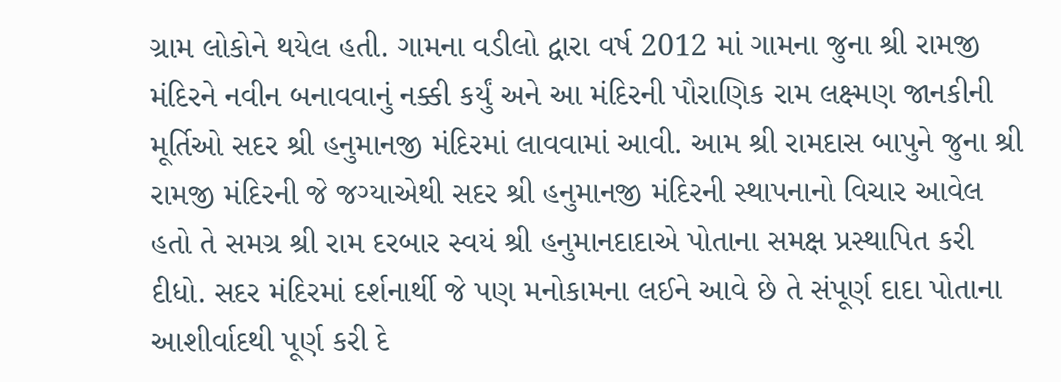ગ્રામ લોકોને થયેલ હતી. ગામના વડીલો દ્વારા વર્ષ 2012 માં ગામના જુના શ્રી રામજી મંદિરને નવીન બનાવવાનું નક્કી કર્યું અને આ મંદિરની પૌરાણિક રામ લક્ષ્મણ જાનકીની મૂર્તિઓ સદર શ્રી હનુમાનજી મંદિરમાં લાવવામાં આવી. આમ શ્રી રામદાસ બાપુને જુના શ્રી રામજી મંદિરની જે જગ્યાએથી સદર શ્રી હનુમાનજી મંદિરની સ્થાપનાનો વિચાર આવેલ હતો તે સમગ્ર શ્રી રામ દરબાર સ્વયં શ્રી હનુમાનદાદાએ પોતાના સમક્ષ પ્રસ્થાપિત કરી દીધો. સદર મંદિરમાં દર્શનાર્થી જે પણ મનોકામના લઈને આવે છે તે સંપૂર્ણ દાદા પોતાના આશીર્વાદથી પૂર્ણ કરી દે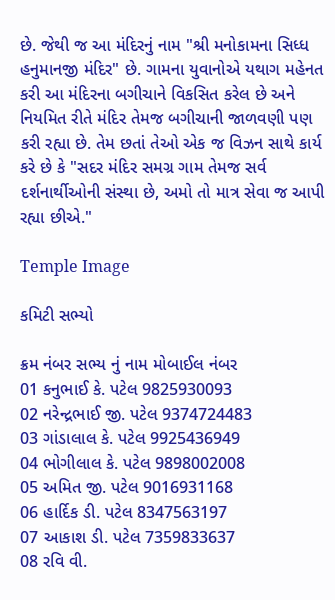છે. જેથી જ આ મંદિરનું નામ "શ્રી મનોકામના સિધ્ધ હનુમાનજી મંદિર" છે. ગામના યુવાનોએ યથાગ મહેનત કરી આ મંદિરના બગીચાને વિકસિત કરેલ છે અને નિયમિત રીતે મંદિર તેમજ બગીચાની જાળવણી પણ કરી રહ્યા છે. તેમ છતાં તેઓ એક જ વિઝન સાથે કાર્ય કરે છે કે "સદર મંદિર સમગ્ર ગામ તેમજ સર્વ દર્શનાર્થીઓની સંસ્થા છે, અમો તો માત્ર સેવા જ આપી રહ્યા છીએ."

Temple Image

કમિટી સભ્યો

ક્રમ નંબર સભ્ય નું નામ મોબાઈલ નંબર
01 કનુભાઈ કે. પટેલ 9825930093
02 નરેન્દ્રભાઈ જી. પટેલ 9374724483
03 ગાંડાલાલ કે. પટેલ 9925436949
04 ભોગીલાલ કે. પટેલ 9898002008
05 અમિત જી. પટેલ 9016931168
06 હાર્દિક ડી. પટેલ 8347563197
07 આકાશ ડી. પટેલ 7359833637
08 રવિ વી.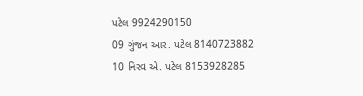પટેલ 9924290150
09 ગુંજન આર. પટેલ 8140723882
10 નિરવ એ. પટેલ 8153928285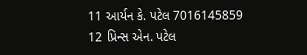11 આર્યન કે. પટેલ 7016145859
12 પ્રિન્સ એન. પટેલ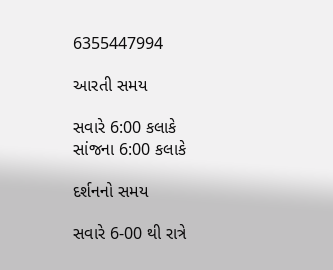6355447994

આરતી સમય

સવારે 6:00 કલાકે
સાંજના 6:00 કલાકે

દર્શનનો સમય

સવારે 6-00 થી રાત્રે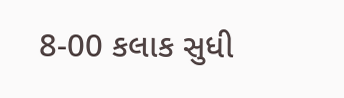8-00 કલાક સુધી